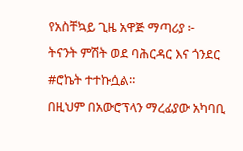የአስቸኳይ ጊዜ አዋጅ ማጣሪያ ፦
ትናንት ምሽት ወደ ባሕርዳር እና ጎንደር #ሮኬት ተተኩሷል።
በዚህም በአውሮፕላን ማረፊያው አካባቢ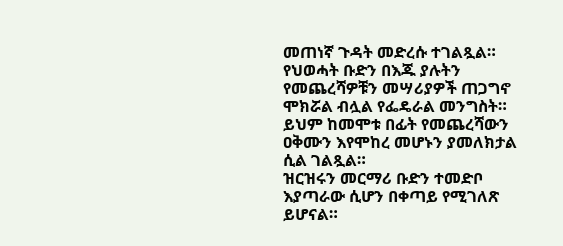መጠነኛ ጉዳት መድረሱ ተገልጿል።
የህወሓት ቡድን በእጁ ያሉትን የመጨረሻዎቹን መሣሪያዎች ጠጋግኖ ሞክሯል ብሏል የፌዴራል መንግስት።
ይህም ከመሞቱ በፊት የመጨረሻውን ዐቅሙን እየሞከረ መሆኑን ያመለክታል ሲል ገልጿል።
ዝርዝሩን መርማሪ ቡድን ተመድቦ እያጣራው ሲሆን በቀጣይ የሚገለጽ ይሆናል።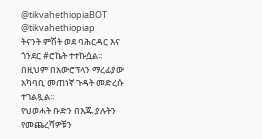@tikvahethiopiaBOT @tikvahethiopiap
ትናንት ምሽት ወደ ባሕርዳር እና ጎንደር #ሮኬት ተተኩሷል።
በዚህም በአውሮፕላን ማረፊያው አካባቢ መጠነኛ ጉዳት መድረሱ ተገልጿል።
የህወሓት ቡድን በእጁ ያሉትን የመጨረሻዎቹን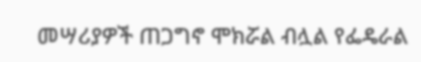መሣሪያዎች ጠጋግኖ ሞክሯል ብሏል የፌዴራል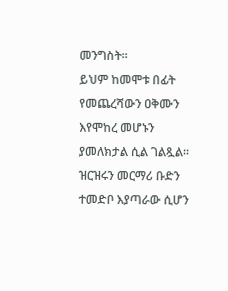መንግስት።
ይህም ከመሞቱ በፊት የመጨረሻውን ዐቅሙን እየሞከረ መሆኑን ያመለክታል ሲል ገልጿል።
ዝርዝሩን መርማሪ ቡድን ተመድቦ እያጣራው ሲሆን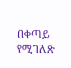በቀጣይ የሚገለጽ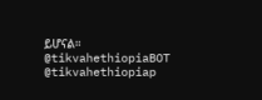ይሆናል።
@tikvahethiopiaBOT @tikvahethiopiap